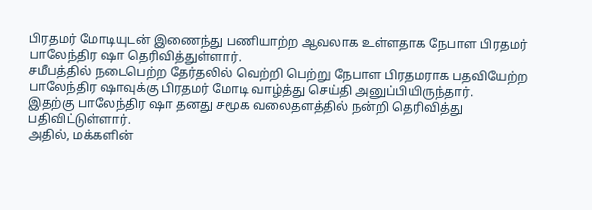பிரதமர் மோடியுடன் இணைந்து பணியாற்ற ஆவலாக உள்ளதாக நேபாள பிரதமர் பாலேந்திர ஷா தெரிவித்துள்ளார்.
சமீபத்தில் நடைபெற்ற தேர்தலில் வெற்றி பெற்று நேபாள பிரதமராக பதவியேற்ற பாலேந்திர ஷாவுக்கு பிரதமர் மோடி வாழ்த்து செய்தி அனுப்பியிருந்தார்.
இதற்கு பாலேந்திர ஷா தனது சமூக வலைதளத்தில் நன்றி தெரிவித்து பதிவிட்டுள்ளார்.
அதில், மக்களின்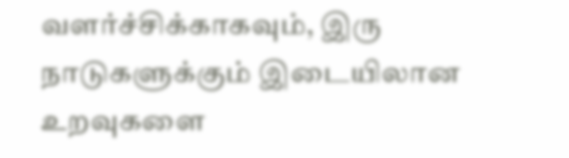வளர்ச்சிக்காகவும், இரு நாடுகளுக்கும் இடையிலான உறவுகளை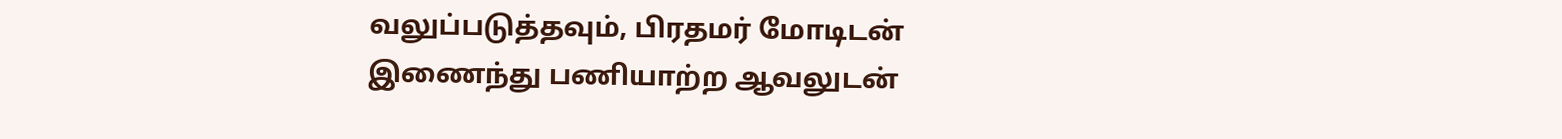வலுப்படுத்தவும், பிரதமர் மோடிடன் இணைந்து பணியாற்ற ஆவலுடன்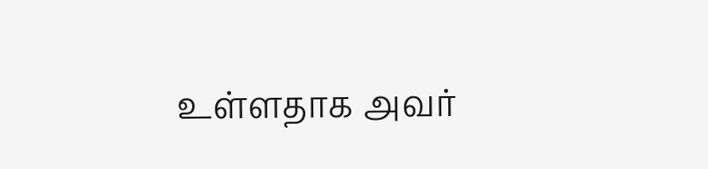உள்ளதாக அவர்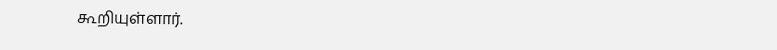கூறியுள்ளார்.